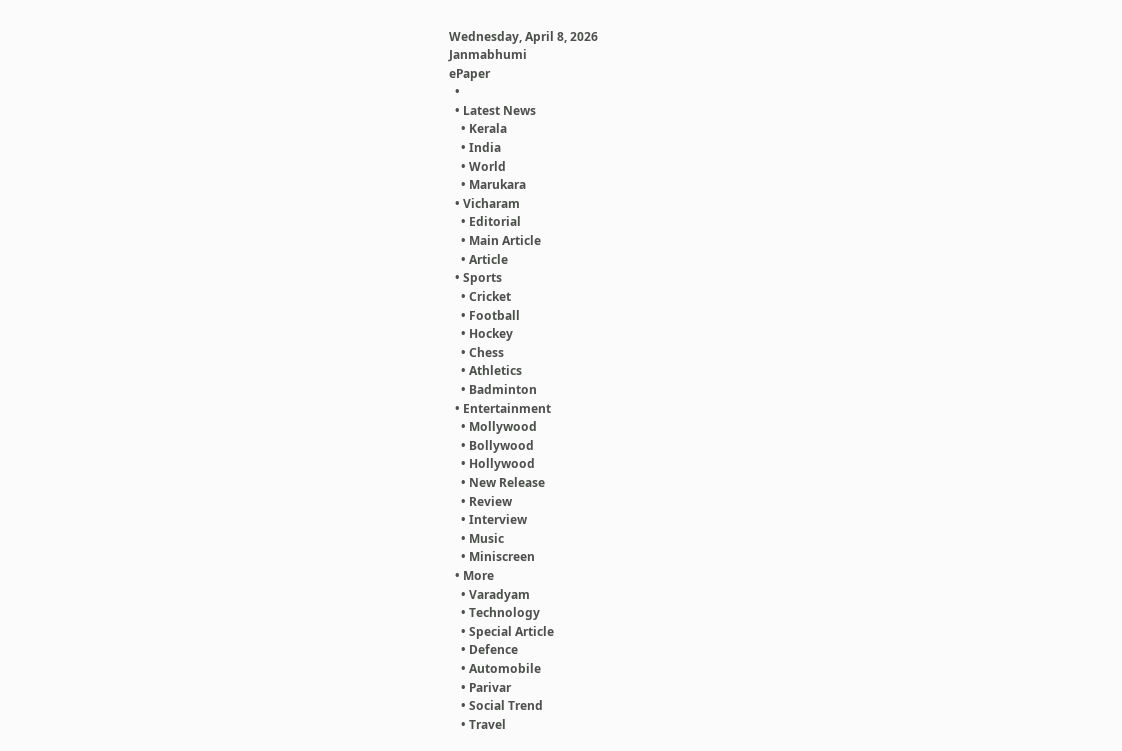Wednesday, April 8, 2026
Janmabhumi
ePaper
  •
  • Latest News
    • Kerala
    • India
    • World
    • Marukara
  • Vicharam
    • Editorial
    • Main Article
    • Article
  • Sports
    • Cricket
    • Football
    • Hockey
    • Chess
    • Athletics
    • Badminton
  • Entertainment
    • Mollywood
    • Bollywood
    • Hollywood
    • New Release
    • Review
    • Interview
    • Music
    • Miniscreen
  • More
    • Varadyam
    • Technology
    • Special Article
    • Defence
    • Automobile
    • Parivar
    • Social Trend
    • Travel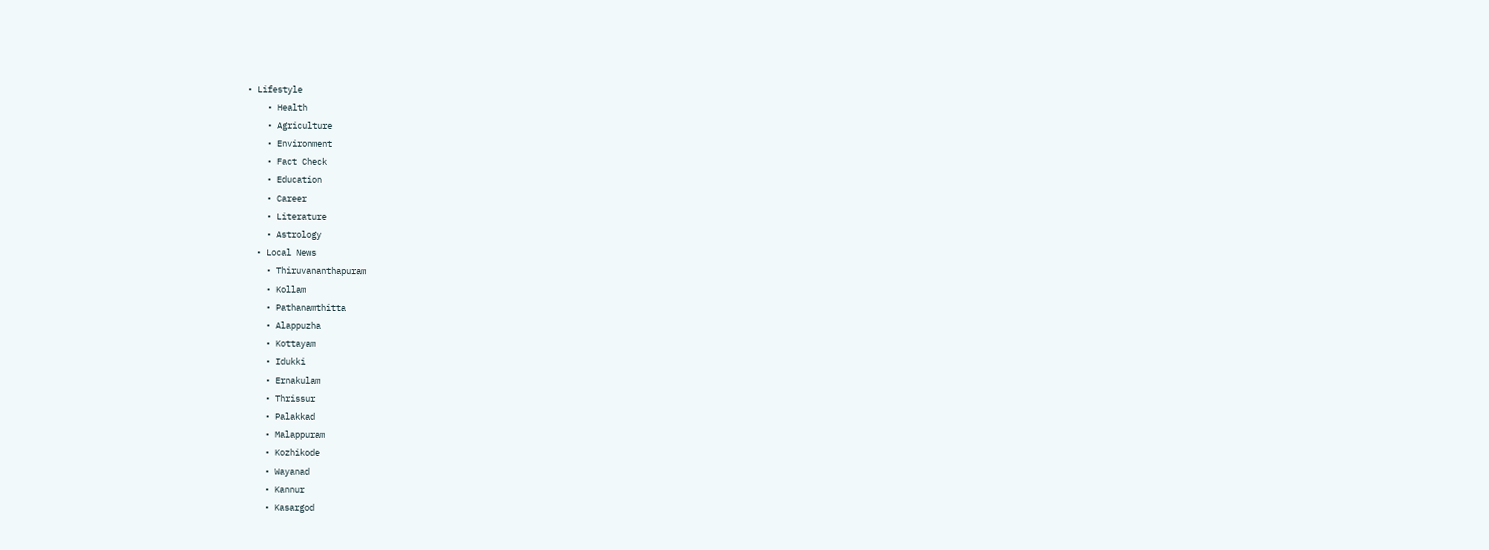• Lifestyle
    • Health
    • Agriculture
    • Environment
    • Fact Check
    • Education
    • Career
    • Literature
    • Astrology
  • Local News
    • Thiruvananthapuram
    • Kollam
    • Pathanamthitta
    • Alappuzha
    • Kottayam
    • Idukki
    • Ernakulam
    • Thrissur
    • Palakkad
    • Malappuram
    • Kozhikode
    • Wayanad
    • Kannur
    • Kasargod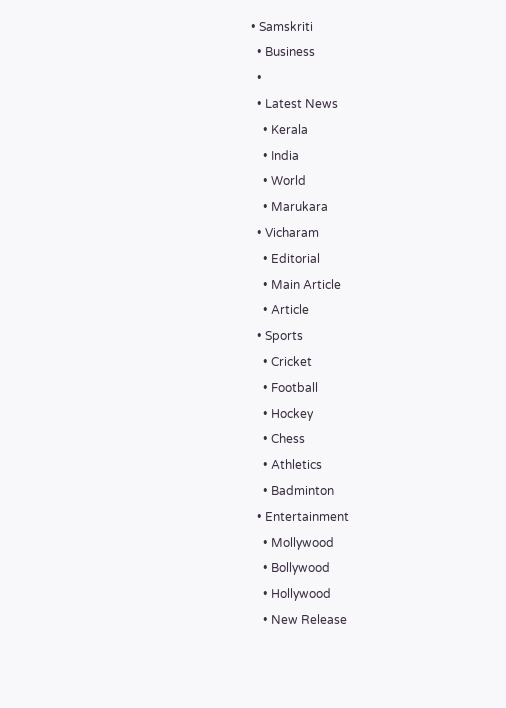• Samskriti
  • Business
  •
  • Latest News
    • Kerala
    • India
    • World
    • Marukara
  • Vicharam
    • Editorial
    • Main Article
    • Article
  • Sports
    • Cricket
    • Football
    • Hockey
    • Chess
    • Athletics
    • Badminton
  • Entertainment
    • Mollywood
    • Bollywood
    • Hollywood
    • New Release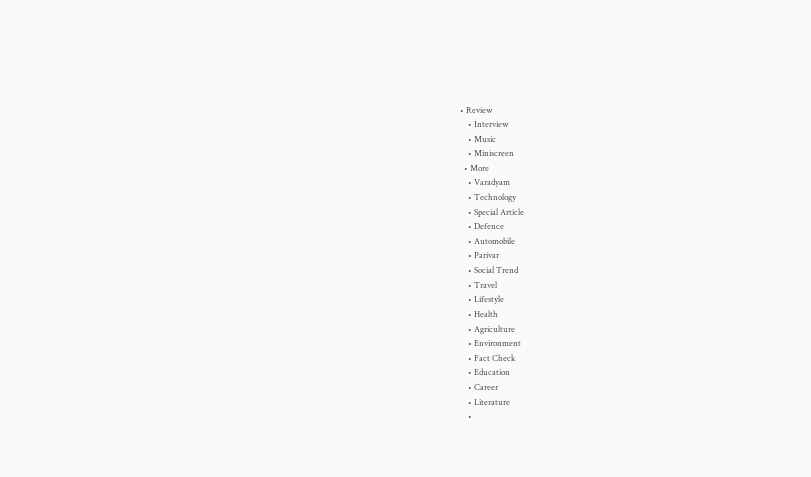• Review
    • Interview
    • Music
    • Miniscreen
  • More
    • Varadyam
    • Technology
    • Special Article
    • Defence
    • Automobile
    • Parivar
    • Social Trend
    • Travel
    • Lifestyle
    • Health
    • Agriculture
    • Environment
    • Fact Check
    • Education
    • Career
    • Literature
    •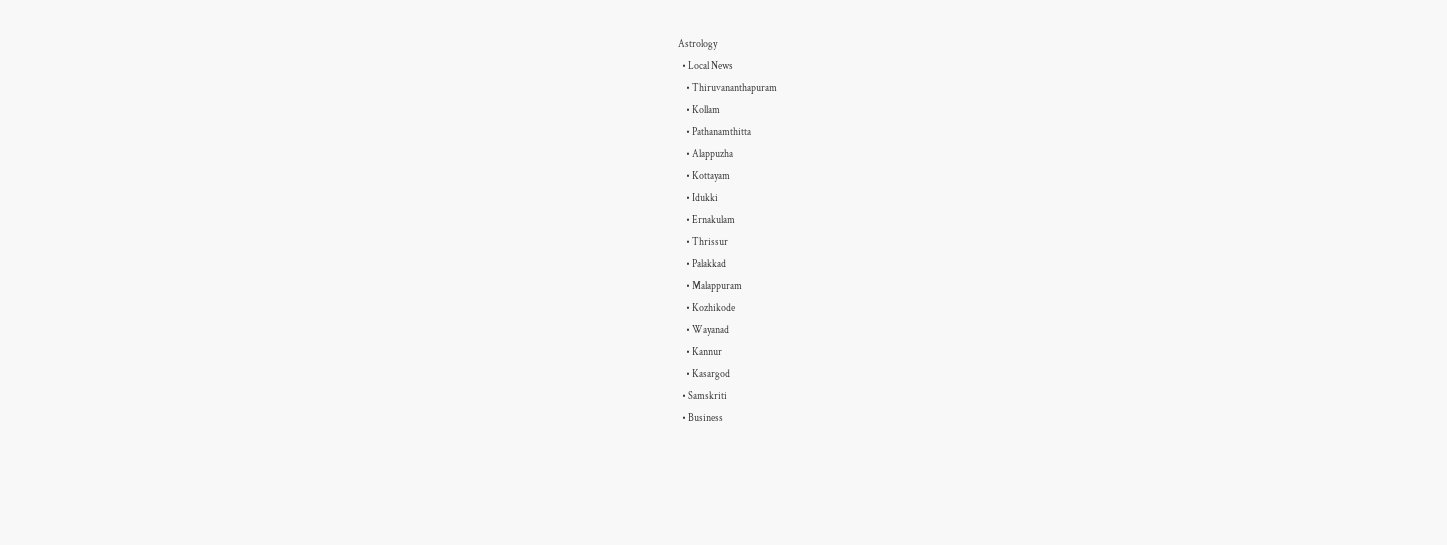Astrology
  • Local News
    • Thiruvananthapuram
    • Kollam
    • Pathanamthitta
    • Alappuzha
    • Kottayam
    • Idukki
    • Ernakulam
    • Thrissur
    • Palakkad
    • Malappuram
    • Kozhikode
    • Wayanad
    • Kannur
    • Kasargod
  • Samskriti
  • Business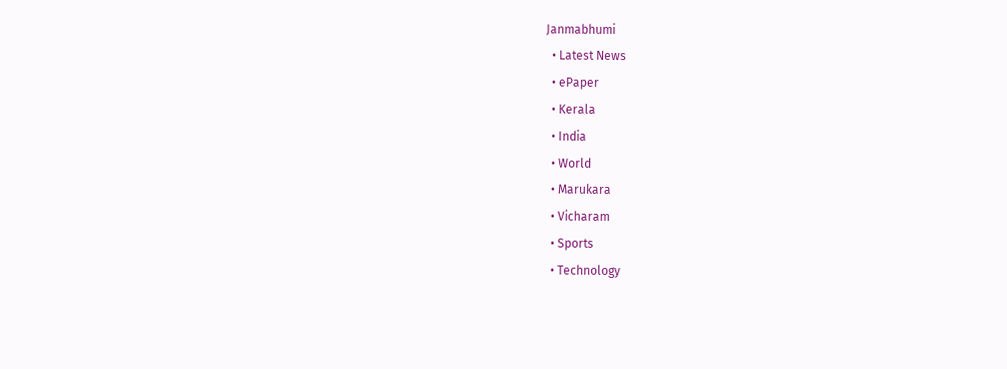Janmabhumi
  • Latest News
  • ePaper
  • Kerala
  • India
  • World
  • Marukara
  • Vicharam
  • Sports
  • Technology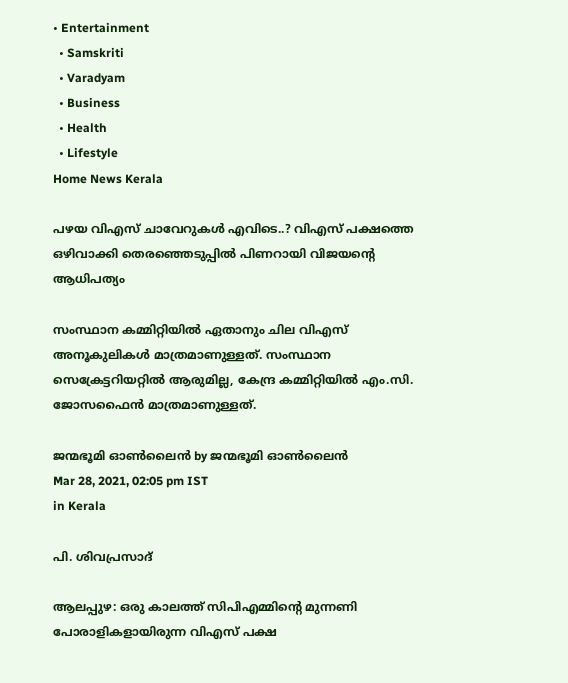• Entertainment
  • Samskriti
  • Varadyam
  • Business
  • Health
  • Lifestyle
Home News Kerala

പഴയ വിഎസ് ചാവേറുകള്‍ എവിടെ..? വിഎസ് പക്ഷത്തെ ഒഴിവാക്കി തെരഞ്ഞെടുപ്പില്‍ പിണറായി വിജയന്റെ ആധിപത്യം

സംസ്ഥാന കമ്മിറ്റിയില്‍ ഏതാനും ചില വിഎസ് അനൂകുലികള്‍ മാത്രമാണുള്ളത്. സംസ്ഥാന സെക്രേട്ടറിയറ്റില്‍ ആരുമില്ല, കേന്ദ്ര കമ്മിറ്റിയില്‍ എം.സി. ജോസഫൈന്‍ മാത്രമാണുള്ളത്.

ജന്മഭൂമി ഓണ്‍ലൈന്‍ by ജന്മഭൂമി ഓണ്‍ലൈന്‍
Mar 28, 2021, 02:05 pm IST
in Kerala

പി. ശിവപ്രസാദ്

ആലപ്പുഴ: ഒരു കാലത്ത് സിപിഎമ്മിന്റെ മുന്നണി പോരാളികളായിരുന്ന വിഎസ് പക്ഷ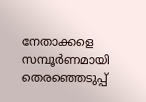നേതാക്കളെ സമ്പൂര്‍ണമായി തെരഞ്ഞെടുപ്പ്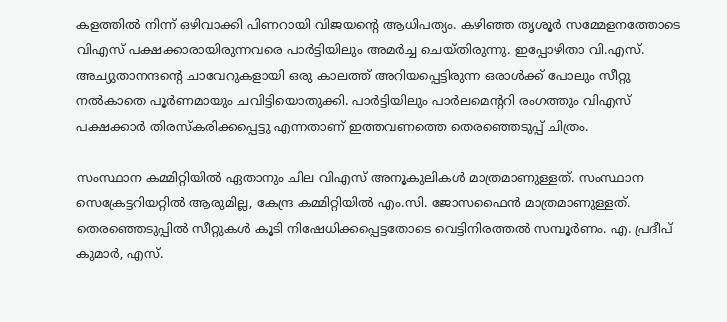കളത്തില്‍ നിന്ന് ഒഴിവാക്കി പിണറായി വിജയന്റെ ആധിപത്യം. കഴിഞ്ഞ തൃശൂര്‍ സമ്മേളനത്തോടെ വിഎസ് പക്ഷക്കാരായിരുന്നവരെ പാര്‍ട്ടിയിലും അമര്‍ച്ച ചെയ്തിരുന്നു. ഇപ്പോഴിതാ വി.എസ്. അച്യുതാനന്ദന്റെ ചാവേറുകളായി ഒരു കാലത്ത് അറിയപ്പെട്ടിരുന്ന ഒരാള്‍ക്ക് പോലും സീറ്റു നല്‍കാതെ പൂര്‍ണമായും ചവിട്ടിയൊതുക്കി. പാര്‍ട്ടിയിലും പാര്‍ലമെന്ററി രംഗത്തും വിഎസ് പക്ഷക്കാര്‍ തിരസ്‌കരിക്കപ്പെട്ടു എന്നതാണ് ഇത്തവണത്തെ തെരഞ്ഞെടുപ്പ് ചിത്രം.

സംസ്ഥാന കമ്മിറ്റിയില്‍ ഏതാനും ചില വിഎസ് അനൂകുലികള്‍ മാത്രമാണുള്ളത്. സംസ്ഥാന സെക്രേട്ടറിയറ്റില്‍ ആരുമില്ല, കേന്ദ്ര കമ്മിറ്റിയില്‍ എം.സി. ജോസഫൈന്‍ മാത്രമാണുള്ളത്. തെരഞ്ഞെടുപ്പില്‍ സീറ്റുകള്‍ കൂടി നിഷേധിക്കപ്പെട്ടതോടെ വെട്ടിനിരത്തല്‍ സമ്പൂര്‍ണം. എ. പ്രദീപ് കുമാര്‍, എസ്.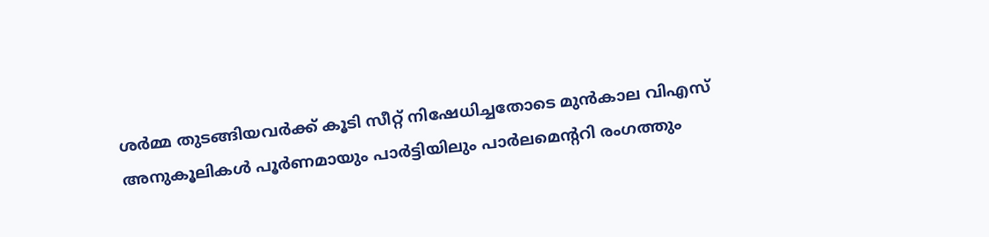ശര്‍മ്മ തുടങ്ങിയവര്‍ക്ക് കൂടി സീറ്റ് നിഷേധിച്ചതോടെ മുന്‍കാല വിഎസ് അനുകൂലികള്‍ പൂര്‍ണമായും പാര്‍ട്ടിയിലും പാര്‍ലമെന്ററി രംഗത്തും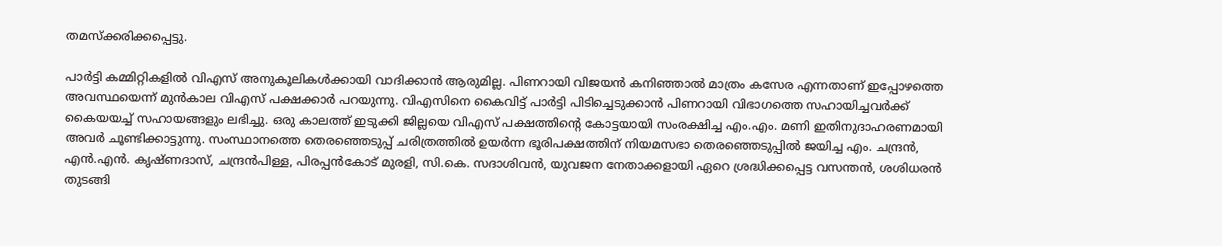തമസ്‌ക്കരിക്കപ്പെട്ടു.

പാര്‍ട്ടി കമ്മിറ്റികളില്‍ വിഎസ് അനുകൂലികള്‍ക്കായി വാദിക്കാന്‍ ആരുമില്ല. പിണറായി വിജയന്‍ കനിഞ്ഞാല്‍ മാത്രം കസേര എന്നതാണ് ഇപ്പോഴത്തെ അവസ്ഥയെന്ന് മുന്‍കാല വിഎസ് പക്ഷക്കാര്‍ പറയുന്നു. വിഎസിനെ കൈവിട്ട് പാര്‍ട്ടി പിടിച്ചെടുക്കാന്‍ പിണറായി വിഭാഗത്തെ സഹായിച്ചവര്‍ക്ക് കൈയയച്ച് സഹായങ്ങളും ലഭിച്ചു. ഒരു കാലത്ത് ഇടുക്കി ജില്ലയെ വിഎസ് പക്ഷത്തിന്റെ കോട്ടയായി സംരക്ഷിച്ച എം.എം. മണി ഇതിനുദാഹരണമായി അവര്‍ ചൂണ്ടിക്കാട്ടുന്നു. സംസ്ഥാനത്തെ തെരഞ്ഞെടുപ്പ് ചരിത്രത്തില്‍ ഉയര്‍ന്ന ഭൂരിപക്ഷത്തിന് നിയമസഭാ തെരഞ്ഞെടുപ്പില്‍ ജയിച്ച എം. ചന്ദ്രന്‍, എന്‍.എന്‍. കൃഷ്ണദാസ്, ചന്ദ്രന്‍പിള്ള, പിരപ്പന്‍കോട് മുരളി, സി.കെ. സദാശിവന്‍, യുവജന നേതാക്കളായി ഏറെ ശ്രദ്ധിക്കപ്പെട്ട വസന്തന്‍, ശശിധരന്‍ തുടങ്ങി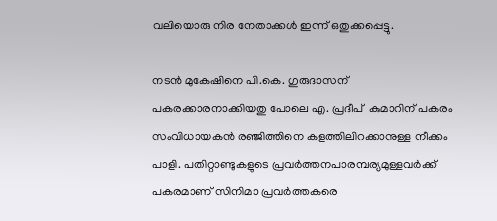വലിയൊരു നിര നേതാക്കള്‍ ഇന്ന് ഒതുക്കപ്പെട്ടു.

നടന്‍ മുകേഷിനെ പി.കെ. ഗുരുദാസന് പകരക്കാരനാക്കിയതു പോലെ എ. പ്രദീപ്  കുമാറിന് പകരം സംവിധായകന്‍ രഞ്ജിത്തിനെ കളത്തിലിറക്കാനുള്ള നീക്കം പാളി. പതിറ്റാണ്ടുകളുടെ പ്രവര്‍ത്തനപാരമ്പര്യമുള്ളവര്‍ക്ക് പകരമാണ് സിനിമാ പ്രവര്‍ത്തകരെ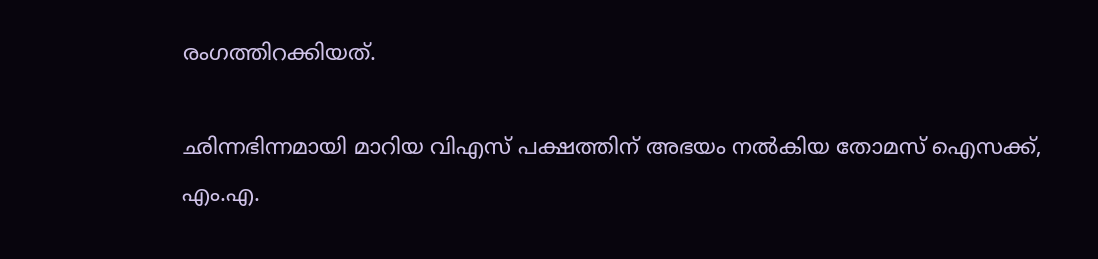രംഗത്തിറക്കിയത്.

ഛിന്നഭിന്നമായി മാറിയ വിഎസ് പക്ഷത്തിന് അഭയം നല്‍കിയ തോമസ് ഐസക്ക്, എം.എ.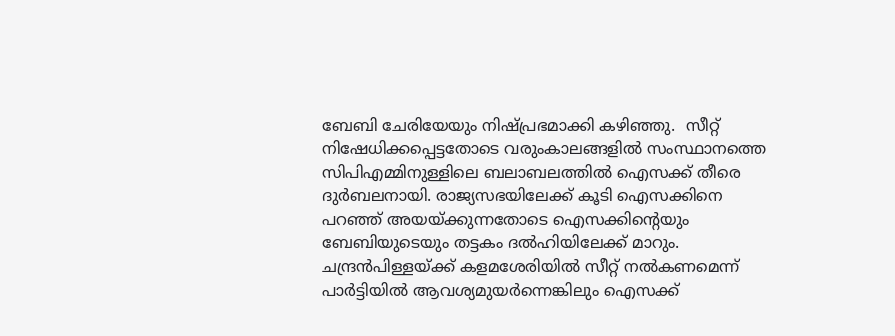ബേബി ചേരിയേയും നിഷ്പ്രഭമാക്കി കഴിഞ്ഞു.  സീറ്റ് നിഷേധിക്കപ്പെട്ടതോടെ വരുംകാലങ്ങളില്‍ സംസ്ഥാനത്തെ സിപിഎമ്മിനുള്ളിലെ ബലാബലത്തില്‍ ഐസക്ക് തീരെ ദുര്‍ബലനായി. രാജ്യസഭയിലേക്ക് കൂടി ഐസക്കിനെ പറഞ്ഞ് അയയ്‌ക്കുന്നതോടെ ഐസക്കിന്റെയും ബേബിയുടെയും തട്ടകം ദല്‍ഹിയിലേക്ക് മാറും. ചന്ദ്രന്‍പിള്ളയ്‌ക്ക് കളമശേരിയില്‍ സീറ്റ് നല്‍കണമെന്ന് പാര്‍ട്ടിയില്‍ ആവശ്യമുയര്‍ന്നെങ്കിലും ഐസക്ക്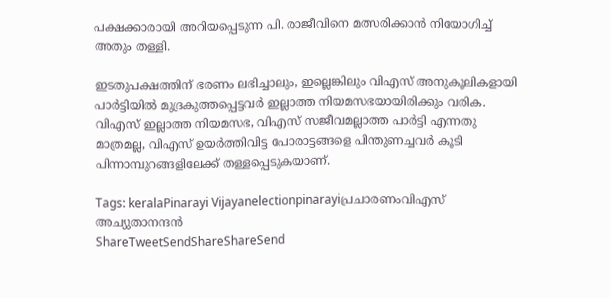പക്ഷക്കാരായി അറിയപ്പെടുന്ന പി. രാജീവിനെ മത്സരിക്കാന്‍ നിയോഗിച്ച് അതും തള്ളി.

ഇടതുപക്ഷത്തിന് ഭരണം ലഭിച്ചാലും, ഇല്ലെങ്കിലും വിഎസ് അനുകൂലികളായി പാര്‍ട്ടിയില്‍ മുദ്രകുത്തപ്പെട്ടവര്‍ ഇല്ലാത്ത നിയമസഭയായിരിക്കും വരിക. വിഎസ് ഇല്ലാത്ത നിയമസഭ, വിഎസ് സജീവമല്ലാത്ത പാര്‍ട്ടി എന്നതു മാത്രമല്ല, വിഎസ് ഉയര്‍ത്തിവിട്ട പോരാട്ടങ്ങളെ പിന്തുണച്ചവര്‍ കൂടി പിന്നാമ്പുറങ്ങളിലേക്ക് തള്ളപ്പെടുകയാണ്.

Tags: keralaPinarayi Vijayanelectionpinarayiപ്രചാരണംവിഎസ് അച്യുതാനന്ദന്‍
ShareTweetSendShareShareSend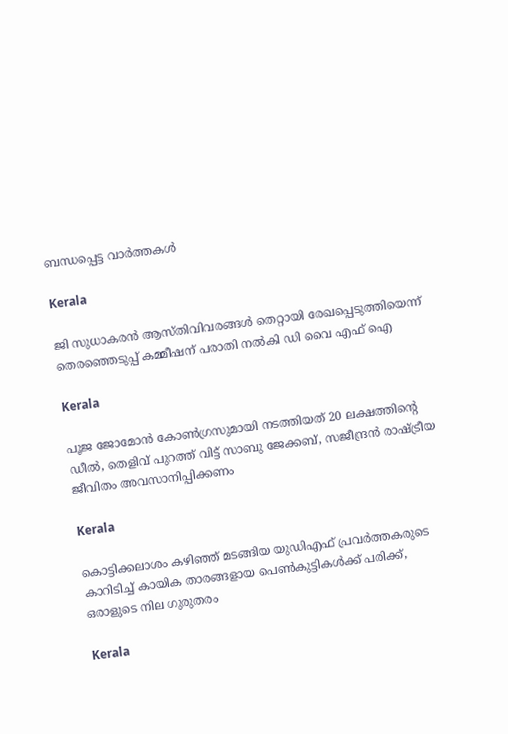ബന്ധപ്പെട്ട വാര്‍ത്തകള്‍

Kerala

ജി സുധാകരന്‍ ആസ്തിവിവരങ്ങള്‍ തെറ്റായി രേഖപ്പെടുത്തിയെന്ന് തെരഞ്ഞെടുപ്പ് കമ്മീഷന് പരാതി നല്‍കി ഡി വൈ എഫ് ഐ

Kerala

പൂജ ജോമോന്‍ കോണ്‍ഗ്രസുമായി നടത്തിയത് 20 ലക്ഷത്തിന്റെ ഡീല്‍, തെളിവ് പുറത്ത് വിട്ട് സാബു ജേക്കബ്, സജീന്ദ്രന്‍ രാഷ്‌ട്രീയ ജീവിതം അവസാനിപ്പിക്കണം

Kerala

കൊട്ടിക്കലാശം കഴിഞ്ഞ് മടങ്ങിയ യുഡിഎഫ് പ്രവര്‍ത്തകരുടെ കാറിടിച്ച് കായിക താരങ്ങളായ പെണ്‍കുട്ടികള്‍ക്ക് പരിക്ക്, ഒരാളുടെ നില ഗുരുതരം

Kerala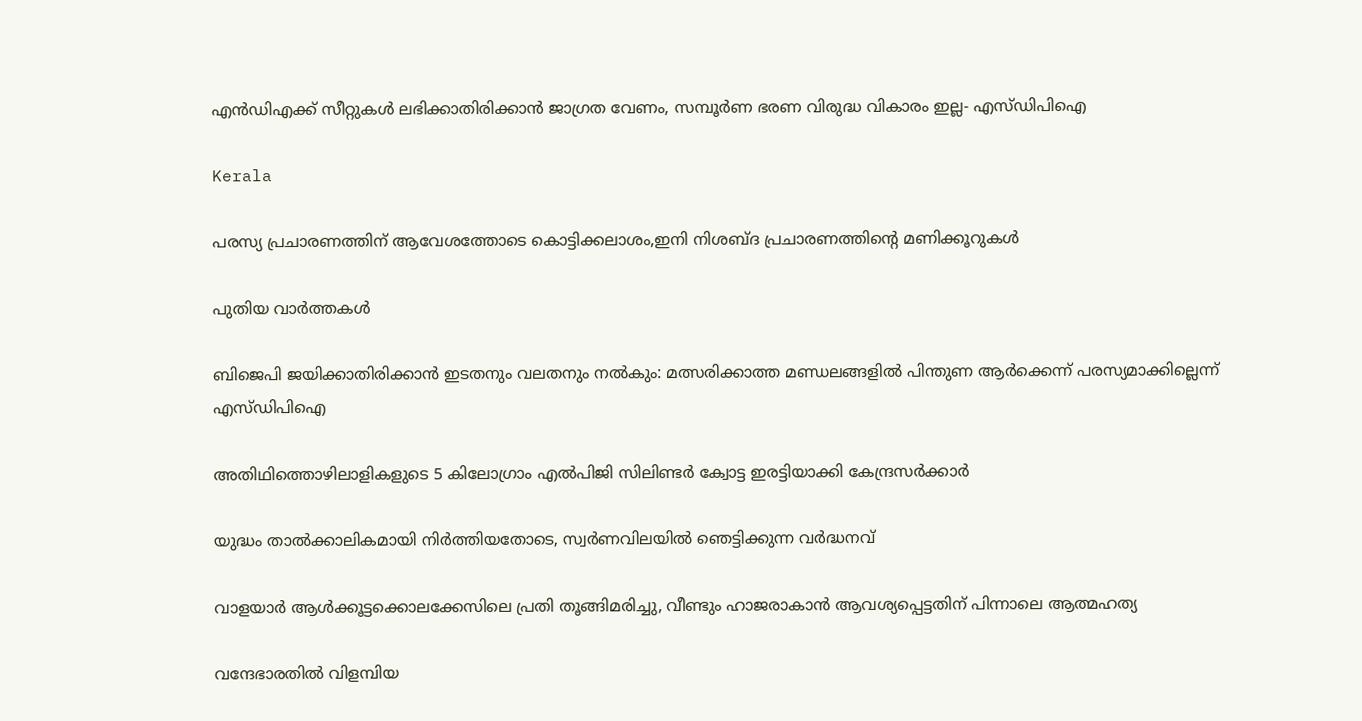എന്‍ഡിഎക്ക് സീറ്റുകള്‍ ലഭിക്കാതിരിക്കാന്‍ ജാഗ്രത വേണം, സമ്പൂര്‍ണ ഭരണ വിരുദ്ധ വികാരം ഇല്ല- എസ്ഡിപിഐ

Kerala

പരസ്യ പ്രചാരണത്തിന് ആവേശത്തോടെ കൊട്ടിക്കലാശം,ഇനി നിശബ്ദ പ്രചാരണത്തിന്റെ മണിക്കൂറുകള്‍

പുതിയ വാര്‍ത്തകള്‍

ബിജെപി ജയിക്കാതിരിക്കാൻ ഇടതനും വലതനും നൽകും: മത്സരിക്കാത്ത മണ്ഡലങ്ങളിൽ പിന്തുണ ആർക്കെന്ന് പരസ്യമാക്കില്ലെന്ന് എസ്ഡിപിഐ

അതിഥിത്തൊഴിലാളികളുടെ 5 കിലോഗ്രാം എൽപിജി സിലിണ്ടർ ക്വോട്ട ഇരട്ടിയാക്കി കേന്ദ്രസർക്കാർ

യുദ്ധം താൽക്കാലികമായി നിർത്തിയതോടെ, സ്വർണവിലയിൽ ഞെട്ടിക്കുന്ന വർദ്ധനവ്

വാളയാർ ആൾക്കൂട്ടക്കൊലക്കേസിലെ പ്രതി തൂങ്ങിമരിച്ചു, വീണ്ടും ഹാജരാകാൻ ആവശ്യപ്പെട്ടതിന് പിന്നാലെ ആത്മഹത്യ

വന്ദേഭാരതിൽ വിളമ്പിയ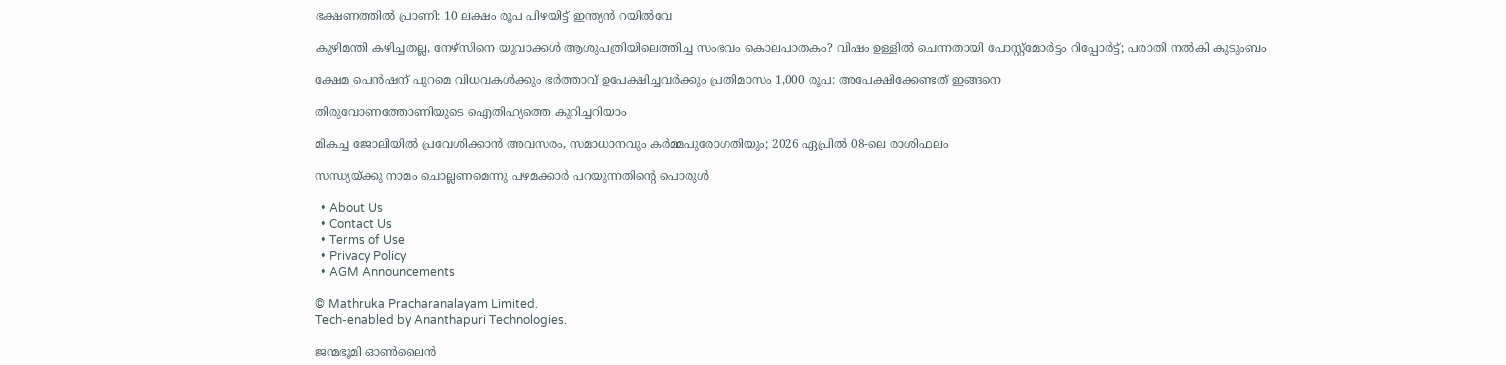ഭക്ഷണത്തിൽ പ്രാണി: 10 ലക്ഷം രൂപ പിഴയിട്ട് ഇന്ത്യൻ റയിൽവേ

കുഴിമന്തി കഴിച്ചതല്ല, നേഴ്‌സിനെ യുവാക്കൾ ആശുപത്രിയിലെത്തിച്ച സംഭവം കൊലപാതകം? വിഷം ഉള്ളിൽ ചെന്നതായി പോസ്റ്റ്മോർട്ടം റിപ്പോർട്ട്; പരാതി നൽകി കുടുംബം

ക്ഷേമ പെൻഷന് പുറമെ വിധവകൾക്കും ഭർത്താവ് ഉപേക്ഷിച്ചവർക്കും പ്രതിമാസം 1,000 രൂപ: അപേക്ഷിക്കേണ്ടത് ഇങ്ങനെ

തിരുവോണത്തോണിയുടെ ഐതിഹ്യത്തെ കുറിച്ചറിയാം

മികച്ച ജോലിയിൽ പ്രവേശിക്കാൻ അവസരം, സമാധാനവും കർമ്മപുരോഗതിയും; 2026 ഏപ്രിൽ 08-ലെ രാശിഫലം

സന്ധ്യയ്‌ക്കു നാമം ചൊല്ലണമെന്നു പഴമക്കാര്‍ പറയുന്നതിന്റെ പൊരുള്‍

  • About Us
  • Contact Us
  • Terms of Use
  • Privacy Policy
  • AGM Announcements

© Mathruka Pracharanalayam Limited.
Tech-enabled by Ananthapuri Technologies.

ജന്മഭൂമി ഓണ്‍ലൈന്‍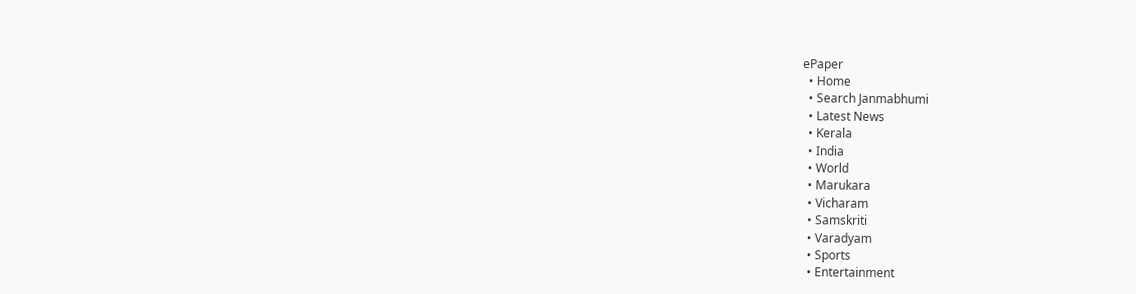ePaper
  • Home
  • Search Janmabhumi
  • Latest News
  • Kerala
  • India
  • World
  • Marukara
  • Vicharam
  • Samskriti
  • Varadyam
  • Sports
  • Entertainment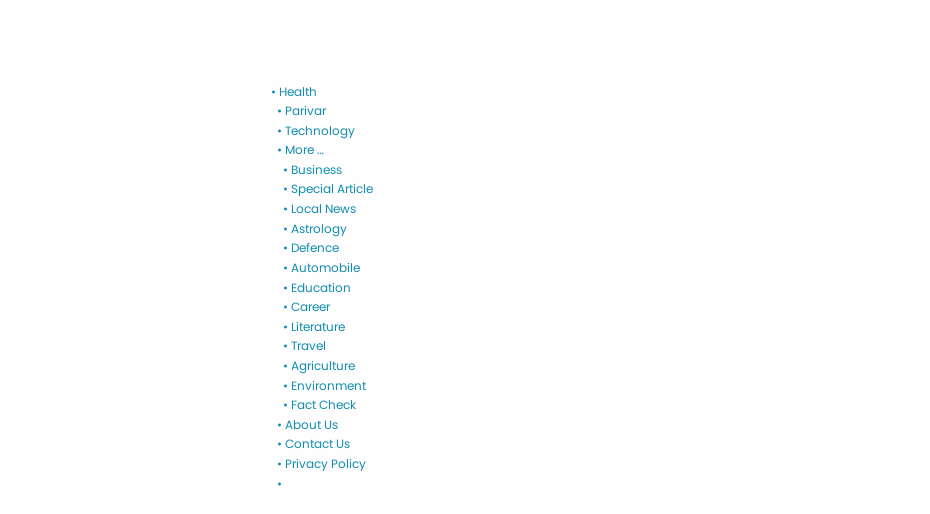• Health
  • Parivar
  • Technology
  • More …
    • Business
    • Special Article
    • Local News
    • Astrology
    • Defence
    • Automobile
    • Education
    • Career
    • Literature
    • Travel
    • Agriculture
    • Environment
    • Fact Check
  • About Us
  • Contact Us
  • Privacy Policy
  •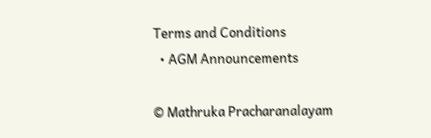Terms and Conditions
  • AGM Announcements

© Mathruka Pracharanalayam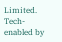Limited.
Tech-enabled by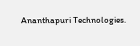Ananthapuri Technologies.